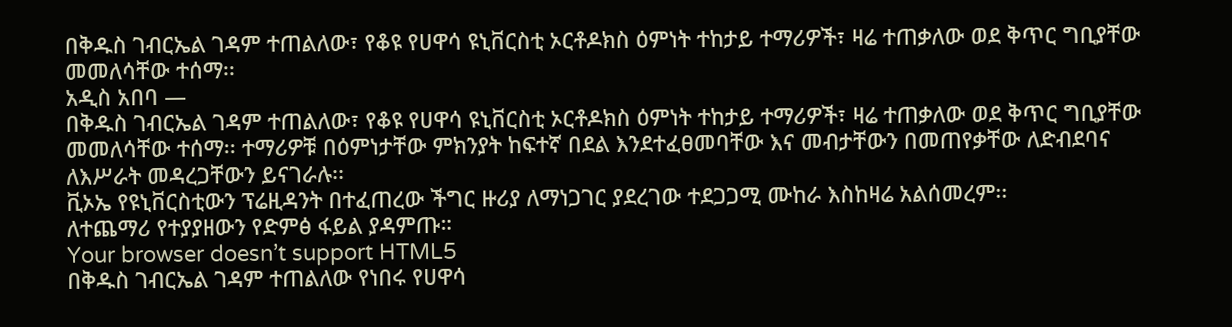በቅዱስ ገብርኤል ገዳም ተጠልለው፣ የቆዩ የሀዋሳ ዩኒቨርስቲ ኦርቶዶክስ ዕምነት ተከታይ ተማሪዎች፣ ዛሬ ተጠቃለው ወደ ቅጥር ግቢያቸው መመለሳቸው ተሰማ፡፡
አዲስ አበባ —
በቅዱስ ገብርኤል ገዳም ተጠልለው፣ የቆዩ የሀዋሳ ዩኒቨርስቲ ኦርቶዶክስ ዕምነት ተከታይ ተማሪዎች፣ ዛሬ ተጠቃለው ወደ ቅጥር ግቢያቸው መመለሳቸው ተሰማ፡፡ ተማሪዎቹ በዕምነታቸው ምክንያት ከፍተኛ በደል እንደተፈፀመባቸው እና መብታቸውን በመጠየቃቸው ለድብደባና ለእሥራት መዳረጋቸውን ይናገራሉ፡፡
ቪኦኤ የዩኒቨርስቲውን ፕሬዚዳንት በተፈጠረው ችግር ዙሪያ ለማነጋገር ያደረገው ተደጋጋሚ ሙከራ እስከዛሬ አልሰመረም፡፡
ለተጨማሪ የተያያዘውን የድምፅ ፋይል ያዳምጡ።
Your browser doesn’t support HTML5
በቅዱስ ገብርኤል ገዳም ተጠልለው የነበሩ የሀዋሳ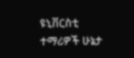ዩኒቨርስቲ ተማሪዎች ሁኔታ